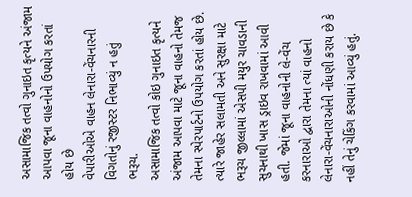અસામાજિક તત્વો ગુનાઇત કૃત્યને અંજામ આપવા જૂના વાહનોનો ઉપયોગ કરતાં હોય છે
વેપારીઓએ વાહન લેનારા-વેંચનારની વિગતોનું રજીસ્ટર નિભાવ્યું ન હતું
ભરૂચ.
અસામાજિક તત્વો કોઇ ગુનાઇત કૃત્યને અંજામ આપવા માટે જૂના વાહનો તેમજ તેમના સ્પેરપાર્ટનો ઉપયોગ કરતાં હોય છે. ત્યારે જાહેર સલામતી અને સુરક્ષા માટે ભરૂચ જીલ્લામાં એસપી મયુર ચાવડાની સુચનાથી ખાસ ડ્રાઇવ રાખવામાં આવી હતી. જેમાં જૂના વાહનોની લે-વેંચ કરનારાઓ દ્વારા તેમના ત્યાં વાહનો લેનારા-વેંચનારાઓની નોંધણી કરાય છે કે નહીં તેનું ચેકિંગ કરવામાં આવ્યું હતું.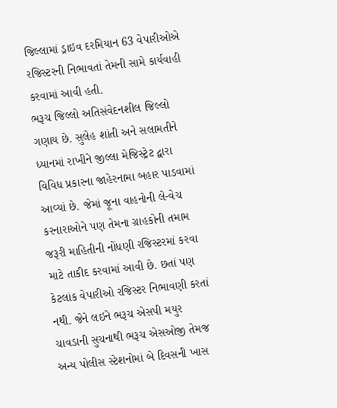જિલ્લામાં ડ્રાઇવ દરમિયાન 63 વેપારીઓએ રજિસ્ટરની નિભાવતાં તેમની સામે કાર્યવાહી કરવામાં આવી હતી.
ભરૂચ જિલ્લો અતિસંવેદનશીલ જિલ્લો ગણાય છે. સુલેહ શાંતી અને સલામતીને ધ્યાનમાં રાખીને જીલ્લા મેજિસ્ટ્રેટ દ્વારા વિવિધ પ્રકારના જાહેરનામા બહાર પાડવામાં આવ્યાં છે. જેમાં જૂના વાહનોની લે-વેચ કરનારાઓને પણ તેમના ગ્રાહકોની તમામ જરૂરી માહિતીની નોંધણી રજિસ્ટરમાં કરવા માટે તાકીદ કરવામાં આવી છે. છતાં પણ કેટલાંક વેપારીઓ રજિસ્ટર નિભાવણી કરતાં નથી. જેને લઇને ભરૂચ એસપી મયુર ચાવડાની સુચનાથી ભરૂચ એસઓજી તેમજ અન્ય પોલીસ સ્ટેશનોમાં બે દિવસની ખાસ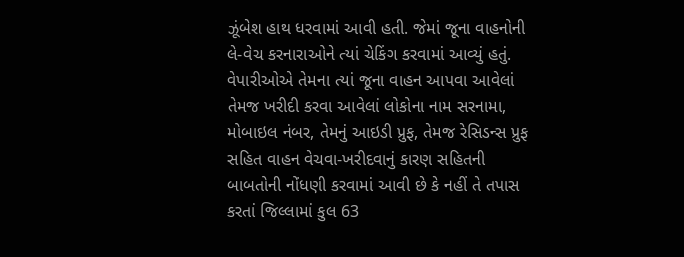ઝૂંબેશ હાથ ધરવામાં આવી હતી. જેમાં જૂના વાહનોની લે-વેચ કરનારાઓને ત્યાં ચેકિંગ કરવામાં આવ્યું હતું. વેપારીઓએ તેમના ત્યાં જૂના વાહન આપવા આવેલાં તેમજ ખરીદી કરવા આવેલાં લોકોના નામ સરનામા, મોબાઇલ નંબર, તેમનું આઇડી પ્રુફ, તેમજ રેસિડન્સ પ્રુફ સહિત વાહન વેચવા-ખરીદવાનું કારણ સહિતની બાબતોની નોંધણી કરવામાં આવી છે કે નહીં તે તપાસ કરતાં જિલ્લામાં કુલ 63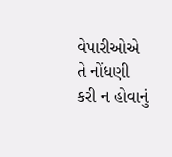વેપારીઓએ તે નોંધણી કરી ન હોવાનું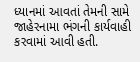ધ્યાનમાં આવતાં તેમની સામે જાહેરનામા ભંગની કાર્યવાહી કરવામાં આવી હતી.